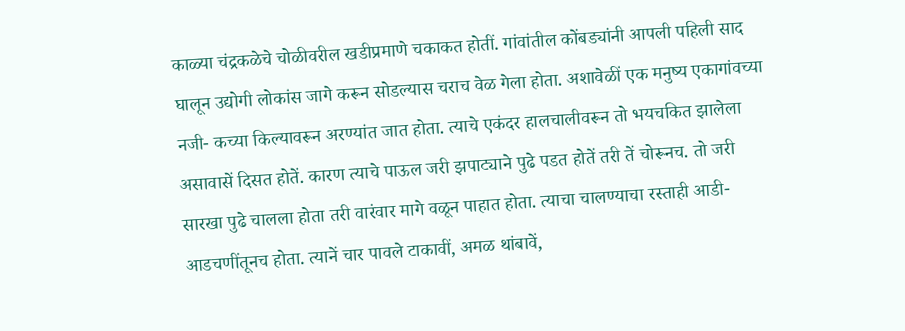काळ्या चंद्रकळेचे चोळीवरील खडीप्रमाणे चकाकत होतीं. गांवांतील कोंबड्यांनी आपली पहिली साद घालून उद्योगी लोकांस जागे करून सोडल्यास चराच वेळ गेला होता. अशावेळीं एक मनुष्य एकागांवच्या नजी- कच्या किल्यावरून अरण्यांत जात होता. त्याचे एकंदर हालचालीवरून तो भयचकित झालेला असावासें दिसत होतें. कारण त्याचे पाऊल जरी झपाट्याने पुढे पडत होतें तरी तें चोरूनच. तो जरी सारखा पुढे चालला होता तरी वारंवार मागे वळून पाहात होता. त्याचा चालण्याचा रस्ताही आडी-आडचणींतूनच होता. त्यानें चार पावले टाकावीं, अमळ थांबावें,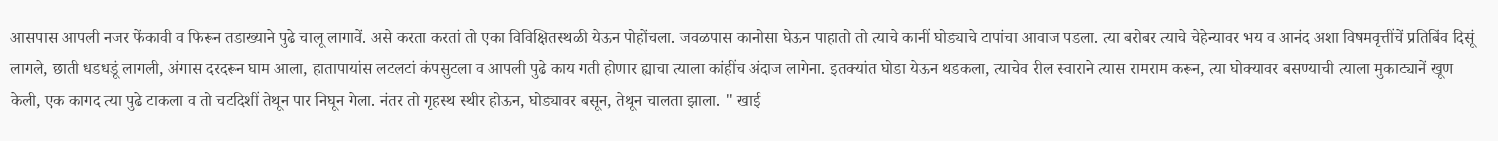आसपास आपली नजर फेंकावी व फिरून तडाख्याने पुढे चालू लागावें. असे करता करतां तो एका विविक्षितस्थळी येऊन पोहोंचला. जवळपास कानोसा घेऊन पाहातो तो त्याचे कानीं घोड्याचे टापांचा आवाज पडला. त्या बरोबर त्याचे चेहेन्यावर भय व आनंद अशा विषमवृत्तींचें प्रतिबिंव दिसूं लागले, छाती धडधडूं लागली, अंगास दरदरून घाम आला, हातापायांस लटलटां कंपसुटला व आपली पुढे काय गती होणार ह्याचा त्याला कांहींच अंदाज लागेना. इतक्यांत घोडा येऊन थडकला, त्याचेव रील स्वाराने त्यास रामराम करून, त्या घोक्यावर बसण्याची त्याला मुकाट्यानें खूण केली, एक कागद त्या पुढे टाकला व तो चटदिशीं तेथून पार निघून गेला. नंतर तो गृहस्थ स्थीर होऊन, घोड्यावर बसून, तेथून चालता झाला. " खाई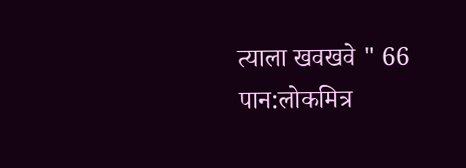त्याला खवखवे " 66
पान:लोकमित्र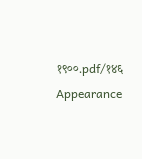१९००.pdf/१४६
Appearance